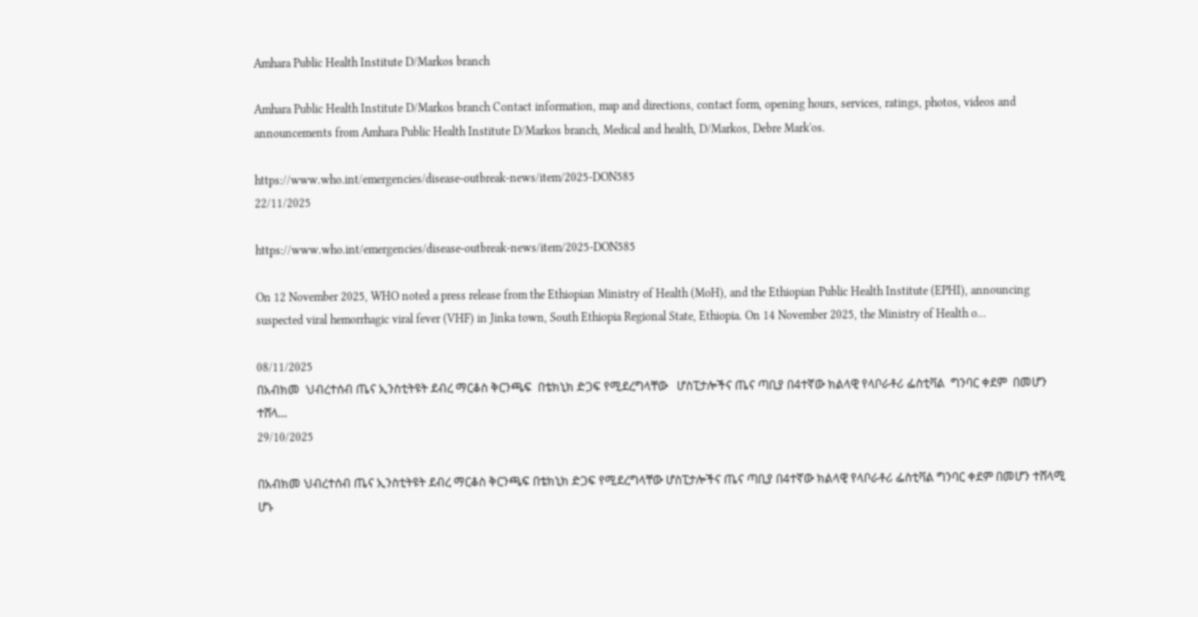Amhara Public Health Institute D/Markos branch

Amhara Public Health Institute D/Markos branch Contact information, map and directions, contact form, opening hours, services, ratings, photos, videos and announcements from Amhara Public Health Institute D/Markos branch, Medical and health, D/Markos, Debre Mark'os.

https://www.who.int/emergencies/disease-outbreak-news/item/2025-DON585
22/11/2025

https://www.who.int/emergencies/disease-outbreak-news/item/2025-DON585

On 12 November 2025, WHO noted a press release from the Ethiopian Ministry of Health (MoH), and the Ethiopian Public Health Institute (EPHI), announcing suspected viral hemorrhagic viral fever (VHF) in Jinka town, South Ethiopia Regional State, Ethiopia. On 14 November 2025, the Ministry of Health o...

08/11/2025
በአብክመ  ህብረተሰብ ጤና ኢንስቲትዩት ደብረ ማርቆስ ቅርንጫፍ  በቴክኒክ ድጋፍ የሚደረግላቸው   ሆስፒታሎችና ጤና ጣቢያ በ4ተኛው ክልላዊ የላቦራቶሪ ፌስቲቫል  ግንባር ቀደም  በመሆን ተሸላ...
29/10/2025

በአብክመ ህብረተሰብ ጤና ኢንስቲትዩት ደብረ ማርቆስ ቅርንጫፍ በቴክኒክ ድጋፍ የሚደረግላቸው ሆስፒታሎችና ጤና ጣቢያ በ4ተኛው ክልላዊ የላቦራቶሪ ፌስቲቫል ግንባር ቀደም በመሆን ተሸላሚ ሆኑ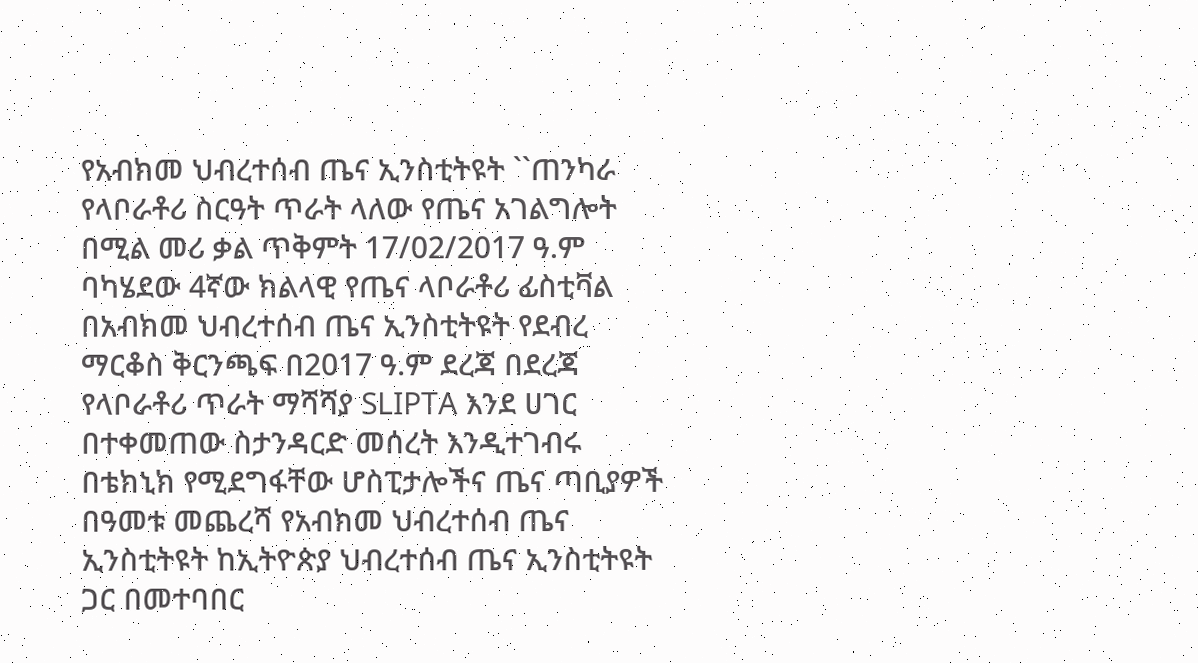የአብክመ ህብረተሰብ ጤና ኢንስቲትዩት ``ጠንካራ የላቦራቶሪ ስርዓት ጥራት ላለው የጤና አገልግሎት በሚል መሪ ቃል ጥቅምት 17/02/2017 ዓ.ም ባካሄደው 4ኛው ክልላዊ የጤና ላቦራቶሪ ፊስቲቫል በአብክመ ህብረተሰብ ጤና ኢንስቲትዩት የደብረ ማርቆስ ቅርንጫፍ በ2017 ዓ.ም ደረጃ በደረጃ የላቦራቶሪ ጥራት ማሻሻያ SLIPTA እንደ ሀገር በተቀመጠው ስታንዳርድ መሰረት እንዲተገብሩ በቴክኒክ የሚደግፋቸው ሆስፒታሎችና ጤና ጣቢያዎች በዓመቱ መጨረሻ የአብክመ ህብረተሰብ ጤና ኢንስቲትዩት ከኢትዮጵያ ህብረተሰብ ጤና ኢንስቲትዩት ጋር በመተባበር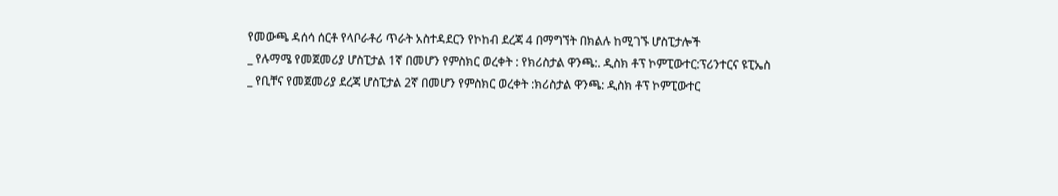የመውጫ ዳሰሳ ሰርቶ የላቦራቶሪ ጥራት አስተዳደርን የኮከብ ደረጃ 4 በማግኘት በክልሉ ከሚገኙ ሆስፒታሎች
_ የሉማሜ የመጀመሪያ ሆስፒታል 1ኛ በመሆን የምስክር ወረቀት : የክሪስታል ዋንጫ:. ዲስክ ቶፕ ኮምፒውተር:ፕሪንተርና ዩፒኤስ
_ የቢቸና የመጀመሪያ ደረጃ ሆስፒታል 2ኛ በመሆን የምስክር ወረቀት :ክሪስታል ዋንጫ: ዲስክ ቶፕ ኮምፒውተር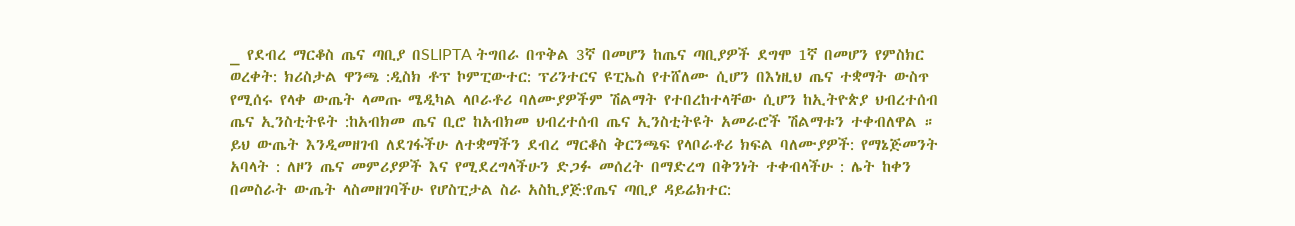_ የደብረ ማርቆስ ጤና ጣቢያ በSLIPTA ትግበራ በጥቅል 3ኛ በመሆን ከጤና ጣቢያዎች ደግሞ 1ኛ በመሆን የምስክር ወረቀት: ክሪስታል ዋንጫ :ዲስክ ቶፕ ኮምፒውተር: ፕሪንተርና ዩፒኤስ የተሸለሙ ሲሆን በእነዚህ ጤና ተቋማት ውስጥ የሚሰሩ የላቀ ውጤት ላመጡ ሜዲካል ላቦራቶሪ ባለሙያዎችም ሽልማት የተበረከተላቸው ሲሆን ከኢትዮጵያ ህብረተሰብ ጤና ኢንስቲትዩት :ከአብክመ ጤና ቢሮ ከአብክመ ህብረተሰብ ጤና ኢንስቲትዩት አመራሮች ሽልማቱን ተቀብለዋል ።
ይህ ውጤት እንዲመዘገብ ለደገፋችሁ ለተቋማችን ደብረ ማርቆስ ቅርንጫፍ የላቦራቶሪ ክፍል ባለሙያዎች: የማኔጅመንት አባላት : ለዞን ጤና መምሪያዎች እና የሚደረግላችሁን ድጋፉ መሰረት በማድረግ በቅንነት ተቀብላችሁ : ሌት ከቀን በመስራት ውጤት ላስመዘገባችሁ የሆስፒታል ስራ አስኪያጅ:የጤና ጣቢያ ዳይሬክተር: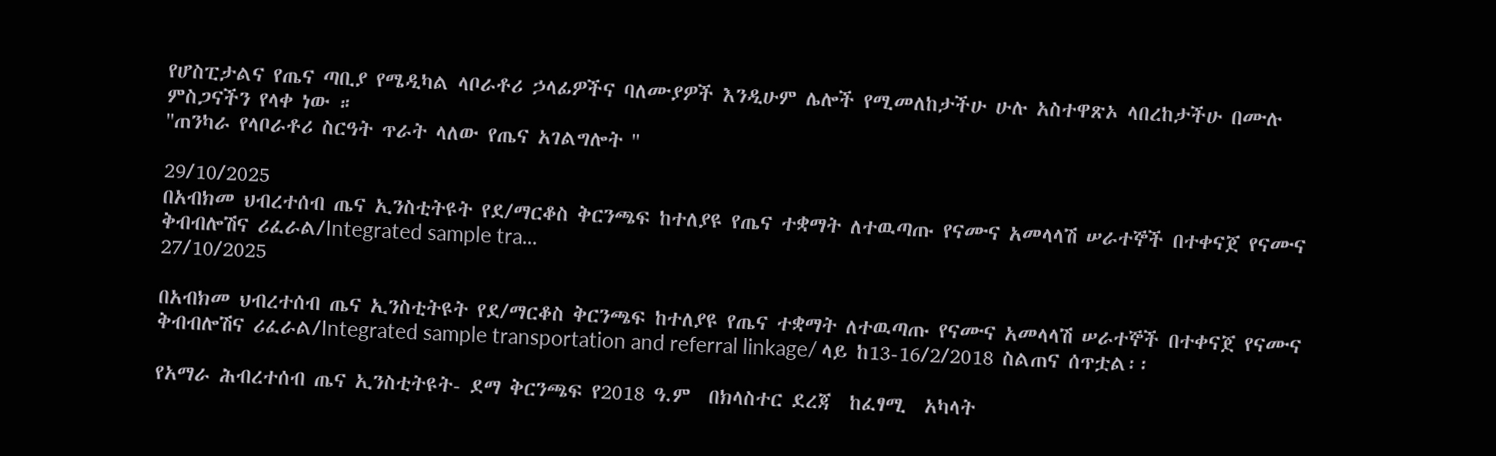የሆስፒታልና የጤና ጣቢያ የሜዲካል ላቦራቶሪ ኃላፊዎችና ባለሙያዎች እንዲሁም ሌሎች የሚመለከታችሁ ሁሉ አስተዋጽኦ ላበረከታችሁ በሙሉ ምስጋናችን የላቀ ነው ።
''ጠንካራ የላቦራቶሪ ስርዓት ጥራት ላለው የጤና አገልግሎት ''

29/10/2025
በአብክመ ህብረተሰብ ጤና ኢንስቲትዩት የደ/ማርቆስ ቅርንጫፍ ከተለያዩ የጤና ተቋማት ለተዉጣጡ የናሙና አመላላሽ ሠራተኞች በተቀናጀ የናሙና ቅብብሎሽና ሪፈራል/Integrated sample tra...
27/10/2025

በአብክመ ህብረተሰብ ጤና ኢንስቲትዩት የደ/ማርቆስ ቅርንጫፍ ከተለያዩ የጤና ተቋማት ለተዉጣጡ የናሙና አመላላሽ ሠራተኞች በተቀናጀ የናሙና ቅብብሎሽና ሪፈራል/Integrated sample transportation and referral linkage/ ላይ ከ13-16/2/2018 ስልጠና ሰጥቷል፡፡

የአማራ ሕብረተሰብ ጤና ኢንስቲትዩት- ደማ ቅርንጫፍ የ2018 ዓ.ም  በክላስተር ደረጃ  ከፈፃሚ  አካላት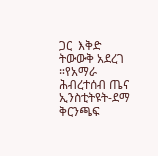ጋር  እቅድ ትውውቅ አደረገ ።የአማራ ሕብረተሰብ ጤና ኢንስቲትዩት-ደማ ቅርንጫፍ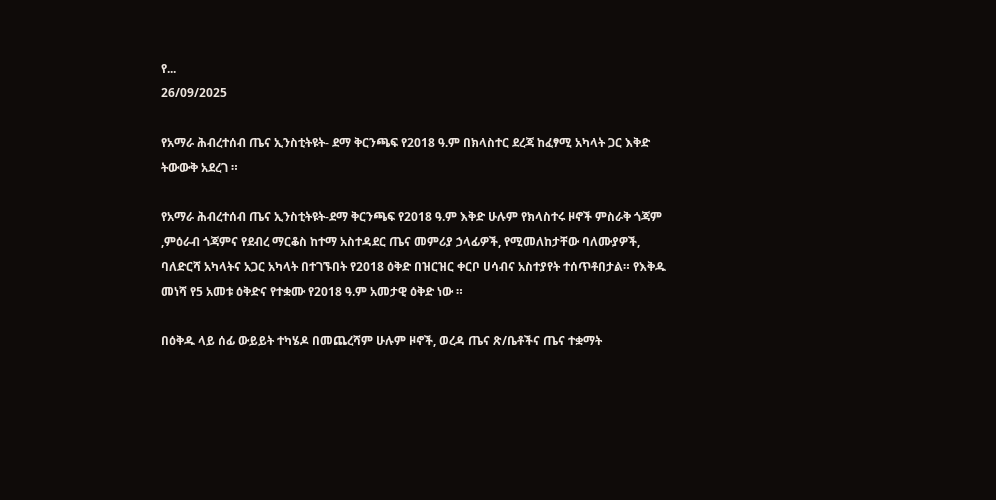የ...
26/09/2025

የአማራ ሕብረተሰብ ጤና ኢንስቲትዩት- ደማ ቅርንጫፍ የ2018 ዓ.ም በክላስተር ደረጃ ከፈፃሚ አካላት ጋር እቅድ ትውውቅ አደረገ ።

የአማራ ሕብረተሰብ ጤና ኢንስቲትዩት-ደማ ቅርንጫፍ የ2018 ዓ.ም እቅድ ሁሉም የክላስተሩ ዞኖች ምስራቅ ጎጃም ,ምዕራብ ጎጃምና የደብረ ማርቆስ ከተማ አስተዳደር ጤና መምሪያ ኃላፊዎች, የሚመለከታቸው ባለሙያዎች, ባለድርሻ አካላትና አጋር አካላት በተገኙበት የ2018 ዕቅድ በዝርዝር ቀርቦ ሀሳብና አስተያየት ተሰጥቶበታል። የእቅዱ መነሻ የ5 አመቱ ዕቅድና የተቋሙ የ2018 ዓ.ም አመታዊ ዕቅድ ነው ።

በዕቅዱ ላይ ሰፊ ውይይት ተካሄዶ በመጨረሻም ሁሉም ዞኖች, ወረዳ ጤና ጽ/ቤቶችና ጤና ተቋማት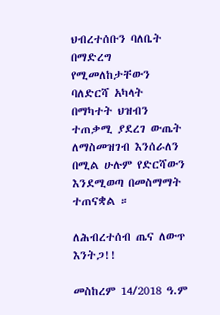ህብረተሰቡን ባለቤት በማድረግ የሚመለከታቸውን ባለድርሻ አካላት በማካተት ህዝብን ተጠቃሚ ያደረገ ውጤት ለማስመዝገብ እንሰራለን በሚል ሁሉም የድርሻውን እንደሚወጣ በመስማማት ተጠናቋል ።

ለሕብረተሰብ ጤና ለውጥ እንትጋ!!

መስከረም 14/2018 ዓ.ም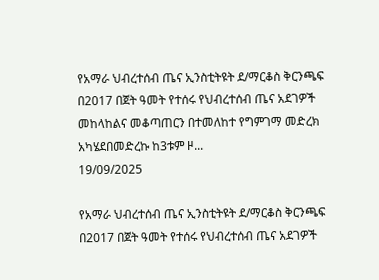የአማራ ህብረተሰብ ጤና ኢንስቲትዩት ደ/ማርቆስ ቅርንጫፍ በ2017 በጀት ዓመት የተሰሩ የህብረተሰብ ጤና አደገዎች መከላከልና መቆጣጠርን በተመለከተ የግምገማ መድረክ አካሄደበመድረኩ ከ3ቱም ዞ...
19/09/2025

የአማራ ህብረተሰብ ጤና ኢንስቲትዩት ደ/ማርቆስ ቅርንጫፍ በ2017 በጀት ዓመት የተሰሩ የህብረተሰብ ጤና አደገዎች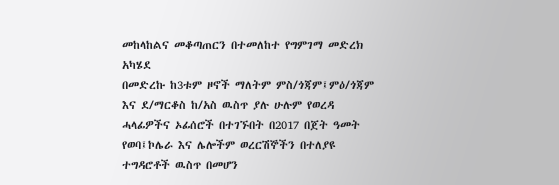መከላከልና መቆጣጠርን በተመለከተ የግምገማ መድረክ አካሄደ
በመድረኩ ከ3ቱም ዞኖች ማለትም ምስ/ጎጃም፤ምዕ/ጎጃም እና ደ/ማርቆስ ከ/አስ ዉስጥ ያሉ ሁሉም የወረዳ ሓላፊዎችና ኦፊሰሮች በተገኙበት በ2017 በጀት ዓመት የወባ፤ኮሌራ እና ሌሎችም ወረርሽኞችን በተለያዩ ተግዳሮቶች ዉስጥ በመሆን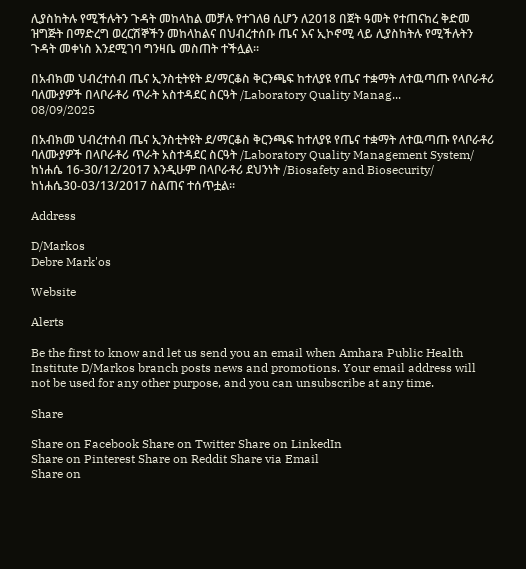ሊያስከትሉ የሚችሉትን ጉዳት መከላከል መቻሉ የተገለፀ ሲሆን ለ2018 በጀት ዓመት የተጠናከረ ቅድመ ዝግጅት በማድረግ ወረርሽኞችን መከላከልና በህብረተሰቡ ጤና እና ኢኮኖሚ ላይ ሊያስከትሉ የሚችሉትን ጉዳት መቀነስ እንደሚገባ ግንዛቤ መስጠት ተችሏል፡፡

በአብክመ ህብረተሰብ ጤና ኢንስቲትዩት ደ/ማርቆስ ቅርንጫፍ ከተለያዩ የጤና ተቋማት ለተዉጣጡ የላቦራቶሪ ባለሙያዎች በላቦራቶሪ ጥራት አስተዳደር ስርዓት /Laboratory Quality Manag...
08/09/2025

በአብክመ ህብረተሰብ ጤና ኢንስቲትዩት ደ/ማርቆስ ቅርንጫፍ ከተለያዩ የጤና ተቋማት ለተዉጣጡ የላቦራቶሪ ባለሙያዎች በላቦራቶሪ ጥራት አስተዳደር ስርዓት /Laboratory Quality Management System/ ከነሐሴ 16-30/12/2017 እንዲሁም በላቦራቶሪ ደህንነት /Biosafety and Biosecurity/ ከነሐሴ30-03/13/2017 ስልጠና ተሰጥቷል፡፡

Address

D/Markos
Debre Mark'os

Website

Alerts

Be the first to know and let us send you an email when Amhara Public Health Institute D/Markos branch posts news and promotions. Your email address will not be used for any other purpose, and you can unsubscribe at any time.

Share

Share on Facebook Share on Twitter Share on LinkedIn
Share on Pinterest Share on Reddit Share via Email
Share on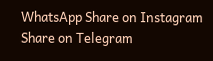WhatsApp Share on Instagram Share on Telegram